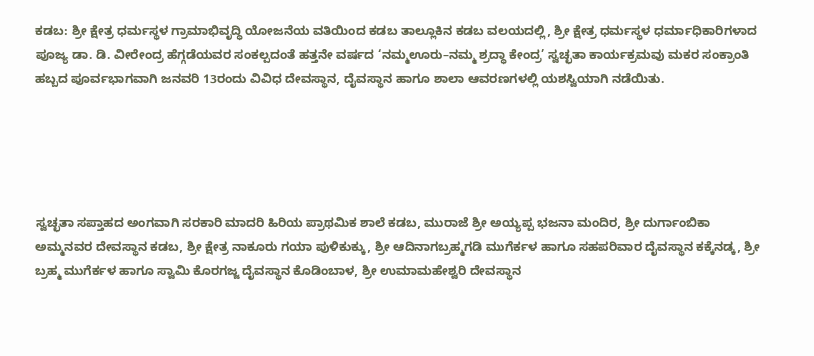ಕಡಬ: ಶ್ರೀ ಕ್ಷೇತ್ರ ಧರ್ಮಸ್ಥಳ ಗ್ರಾಮಾಭಿವೃದ್ಧಿ ಯೋಜನೆಯ ವತಿಯಿಂದ ಕಡಬ ತಾಲ್ಲೂಕಿನ ಕಡಬ ವಲಯದಲ್ಲಿ, ಶ್ರೀ ಕ್ಷೇತ್ರ ಧರ್ಮಸ್ಥಳ ಧರ್ಮಾಧಿಕಾರಿಗಳಾದ ಪೂಜ್ಯ ಡಾ. ಡಿ. ವೀರೇಂದ್ರ ಹೆಗ್ಗಡೆಯವರ ಸಂಕಲ್ಪದಂತೆ ಹತ್ತನೇ ವರ್ಷದ ‘ನಮ್ಮಊರು–ನಮ್ಮ ಶ್ರದ್ಧಾ ಕೇಂದ್ರ’ ಸ್ವಚ್ಛತಾ ಕಾರ್ಯಕ್ರಮವು ಮಕರ ಸಂಕ್ರಾಂತಿ ಹಬ್ಬದ ಪೂರ್ವಭಾಗವಾಗಿ ಜನವರಿ 13ರಂದು ವಿವಿಧ ದೇವಸ್ಥಾನ, ದೈವಸ್ಥಾನ ಹಾಗೂ ಶಾಲಾ ಆವರಣಗಳಲ್ಲಿ ಯಶಸ್ವಿಯಾಗಿ ನಡೆಯಿತು.





ಸ್ವಚ್ಛತಾ ಸಪ್ತಾಹದ ಅಂಗವಾಗಿ ಸರಕಾರಿ ಮಾದರಿ ಹಿರಿಯ ಪ್ರಾಥಮಿಕ ಶಾಲೆ ಕಡಬ, ಮುರಾಜೆ ಶ್ರೀ ಅಯ್ಯಪ್ಪ ಭಜನಾ ಮಂದಿರ, ಶ್ರೀ ದುರ್ಗಾಂಬಿಕಾ ಅಮ್ಮನವರ ದೇವಸ್ಥಾನ ಕಡಬ, ಶ್ರೀ ಕ್ಷೇತ್ರ ನಾಕೂರು ಗಯಾ ಪುಳಿಕುಕ್ಕು, ಶ್ರೀ ಆದಿನಾಗಬ್ರಹ್ಮಗಡಿ ಮುಗೆರ್ಕಳ ಹಾಗೂ ಸಹಪರಿವಾರ ದೈವಸ್ಥಾನ ಕಕ್ಕೆನಡ್ಕ, ಶ್ರೀ ಬ್ರಹ್ಮ ಮುಗೆರ್ಕಳ ಹಾಗೂ ಸ್ವಾಮಿ ಕೊರಗಜ್ಜ ದೈವಸ್ಥಾನ ಕೊಡಿಂಬಾಳ, ಶ್ರೀ ಉಮಾಮಹೇಶ್ವರಿ ದೇವಸ್ಥಾನ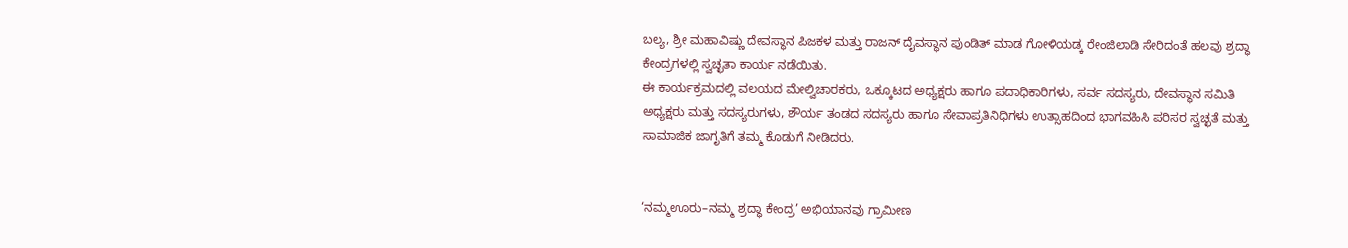ಬಲ್ಯ, ಶ್ರೀ ಮಹಾವಿಷ್ಣು ದೇವಸ್ಥಾನ ಪಿಜಕಳ ಮತ್ತು ರಾಜನ್ ದೈವಸ್ಥಾನ ಪುಂಡಿತ್ ಮಾಡ ಗೋಳಿಯಡ್ಕ ರೇಂಜಿಲಾಡಿ ಸೇರಿದಂತೆ ಹಲವು ಶ್ರದ್ಧಾ ಕೇಂದ್ರಗಳಲ್ಲಿ ಸ್ವಚ್ಛತಾ ಕಾರ್ಯ ನಡೆಯಿತು.
ಈ ಕಾರ್ಯಕ್ರಮದಲ್ಲಿ ವಲಯದ ಮೇಲ್ವಿಚಾರಕರು, ಒಕ್ಕೂಟದ ಅಧ್ಯಕ್ಷರು ಹಾಗೂ ಪದಾಧಿಕಾರಿಗಳು, ಸರ್ವ ಸದಸ್ಯರು, ದೇವಸ್ಥಾನ ಸಮಿತಿ ಅಧ್ಯಕ್ಷರು ಮತ್ತು ಸದಸ್ಯರುಗಳು, ಶೌರ್ಯ ತಂಡದ ಸದಸ್ಯರು ಹಾಗೂ ಸೇವಾಪ್ರತಿನಿಧಿಗಳು ಉತ್ಸಾಹದಿಂದ ಭಾಗವಹಿಸಿ ಪರಿಸರ ಸ್ವಚ್ಛತೆ ಮತ್ತು ಸಾಮಾಜಿಕ ಜಾಗೃತಿಗೆ ತಮ್ಮ ಕೊಡುಗೆ ನೀಡಿದರು.


‘ನಮ್ಮಊರು–ನಮ್ಮ ಶ್ರದ್ಧಾ ಕೇಂದ್ರ’ ಅಭಿಯಾನವು ಗ್ರಾಮೀಣ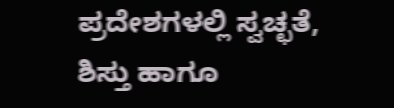ಪ್ರದೇಶಗಳಲ್ಲಿ ಸ್ವಚ್ಛತೆ, ಶಿಸ್ತು ಹಾಗೂ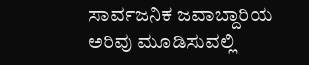ಸಾರ್ವಜನಿಕ ಜವಾಬ್ದಾರಿಯ ಅರಿವು ಮೂಡಿಸುವಲ್ಲಿ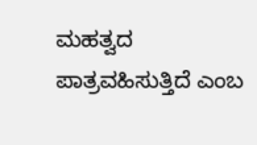ಮಹತ್ವದ ಪಾತ್ರವಹಿಸುತ್ತಿದೆ ಎಂಬ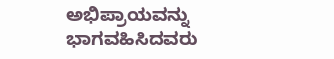ಅಭಿಪ್ರಾಯವನ್ನು ಭಾಗವಹಿಸಿದವರು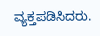ವ್ಯಕ್ತಪಡಿಸಿದರು.